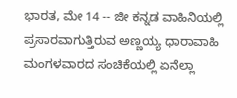ಭಾರತ, ಮೇ 14 -- ಜೀ ಕನ್ನಡ ವಾಹಿನಿಯಲ್ಲಿ ಪ್ರಸಾರವಾಗುತ್ತಿರುವ ಅಣ್ಣಯ್ಯ ಧಾರಾವಾಹಿ ಮಂಗಳವಾರದ ಸಂಚಿಕೆಯಲ್ಲಿ ಏನೆಲ್ಲಾ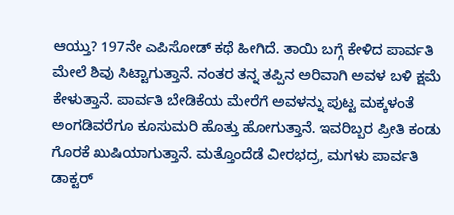ಆಯ್ತು? 197ನೇ ಎಪಿಸೋಡ್ ಕಥೆ ಹೀಗಿದೆ. ತಾಯಿ ಬಗ್ಗೆ ಕೇಳಿದ ಪಾರ್ವತಿ ಮೇಲೆ ಶಿವು ಸಿಟ್ಟಾಗುತ್ತಾನೆ. ನಂತರ ತನ್ನ ತಪ್ಪಿನ ಅರಿವಾಗಿ ಅವಳ ಬಳಿ ಕ್ಷಮೆ ಕೇಳುತ್ತಾನೆ. ಪಾರ್ವತಿ ಬೇಡಿಕೆಯ ಮೇರೆಗೆ ಅವಳನ್ನು ಪುಟ್ಟ ಮಕ್ಕಳಂತೆ ಅಂಗಡಿವರೆಗೂ ಕೂಸುಮರಿ ಹೊತ್ತು ಹೋಗುತ್ತಾನೆ. ಇವರಿಬ್ಬರ ಪ್ರೀತಿ ಕಂಡು ಗೊರಕೆ ಖುಷಿಯಾಗುತ್ತಾನೆ. ಮತ್ತೊಂದೆಡೆ ವೀರಭದ್ರ, ಮಗಳು ಪಾರ್ವತಿ ಡಾಕ್ಟರ್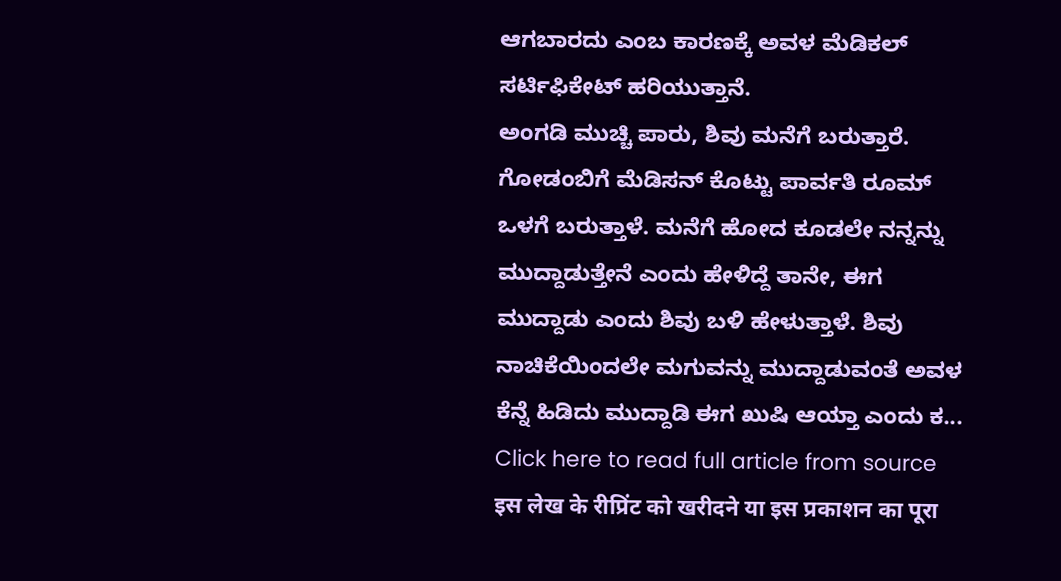ಆಗಬಾರದು ಎಂಬ ಕಾರಣಕ್ಕೆ ಅವಳ ಮೆಡಿಕಲ್ ಸರ್ಟಿಫಿಕೇಟ್ ಹರಿಯುತ್ತಾನೆ.
ಅಂಗಡಿ ಮುಚ್ಚಿ ಪಾರು, ಶಿವು ಮನೆಗೆ ಬರುತ್ತಾರೆ. ಗೋಡಂಬಿಗೆ ಮೆಡಿಸನ್ ಕೊಟ್ಟು ಪಾರ್ವತಿ ರೂಮ್ ಒಳಗೆ ಬರುತ್ತಾಳೆ. ಮನೆಗೆ ಹೋದ ಕೂಡಲೇ ನನ್ನನ್ನು ಮುದ್ದಾಡುತ್ತೇನೆ ಎಂದು ಹೇಳಿದ್ದೆ ತಾನೇ, ಈಗ ಮುದ್ದಾಡು ಎಂದು ಶಿವು ಬಳಿ ಹೇಳುತ್ತಾಳೆ. ಶಿವು ನಾಚಿಕೆಯಿಂದಲೇ ಮಗುವನ್ನು ಮುದ್ದಾಡುವಂತೆ ಅವಳ ಕೆನ್ನೆ ಹಿಡಿದು ಮುದ್ದಾಡಿ ಈಗ ಖುಷಿ ಆಯ್ತಾ ಎಂದು ಕ...
Click here to read full article from source
इस लेख के रीप्रिंट को खरीदने या इस प्रकाशन का पूरा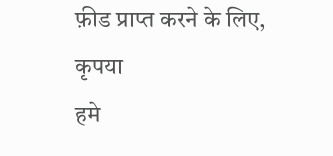फ़ीड प्राप्त करने के लिए, कृपया
हमे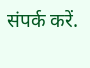संपर्क करें.